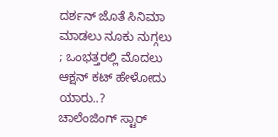ದರ್ಶನ್ ಜೊತೆ ಸಿನಿಮಾ ಮಾಡಲು ನೂಕು ನುಗ್ಗಲು ; ಒಂಭತ್ತರಲ್ಲಿ ಮೊದಲು ಆಕ್ಷನ್ ಕಟ್ ಹೇಳೋದು ಯಾರು..?
ಚಾಲೆಂಜಿಂಗ್ ಸ್ಟಾರ್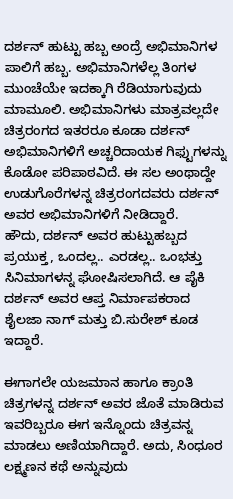ದರ್ಶನ್ ಹುಟ್ಟು ಹಬ್ಬ ಅಂದ್ರೆ ಅಭಿಮಾನಿಗಳ ಪಾಲಿಗೆ ಹಬ್ಬ. ಅಭಿಮಾನಿಗಳೆಲ್ಲ ತಿಂಗಳ ಮುಂಚೆಯೇ ಇದಕ್ಕಾಗಿ ರೆಡಿಯಾಗುವುದು ಮಾಮೂಲಿ. ಅಭಿಮಾನಿಗಳು ಮಾತ್ರವಲ್ಲದೇ ಚಿತ್ರರಂಗದ ಇತರರೂ ಕೂಡಾ ದರ್ಶನ್ ಅಭಿಮಾನಿಗಳಿಗೆ ಅಚ್ಚರಿದಾಯಕ ಗಿಫ್ಟುಗಳನ್ನು ಕೊಡೋ ಪರಿಪಾಠವಿದೆ. ಈ ಸಲ ಅಂಥಾದ್ದೇ ಉಡುಗೊರೆಗಳನ್ನ ಚಿತ್ರರಂಗದವರು ದರ್ಶನ್ ಅವರ ಅಭಿಮಾನಿಗಳಿಗೆ ನೀಡಿದ್ದಾರೆ.
ಹೌದು, ದರ್ಶನ್ ಅವರ ಹುಟ್ಟುಹಬ್ಬದ ಪ್ರಯುಕ್ತ, ಒಂದಲ್ಲ.. ಎರಡಲ್ಲ.. ಒಂಭತ್ತು ಸಿನಿಮಾಗಳನ್ನ ಘೋಷಿಸಲಾಗಿದೆ. ಆ ಪೈಕಿ ದರ್ಶನ್ ಅವರ ಆಪ್ತ ನಿರ್ಮಾಪಕರಾದ ಶೈಲಜಾ ನಾಗ್ ಮತ್ತು ಬಿ.ಸುರೇಶ್ ಕೂಡ ಇದ್ದಾರೆ.

ಈಗಾಗಲೇ ಯಜಮಾನ ಹಾಗೂ ಕ್ರಾಂತಿ ಚಿತ್ರಗಳನ್ನ ದರ್ಶನ್ ಅವರ ಜೊತೆ ಮಾಡಿರುವ ಇವರಿಬ್ಬರೂ ಈಗ ಇನ್ನೊಂದು ಚಿತ್ರವನ್ನ ಮಾಡಲು ಅಣಿಯಾಗಿದ್ದಾರೆ. ಅದು, ಸಿಂಧೂರ ಲಕ್ಷ್ಮಣನ ಕಥೆ ಅನ್ನುವುದು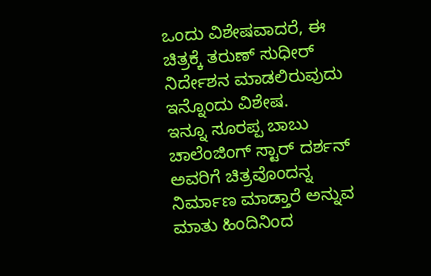ಒಂದು ವಿಶೇಷವಾದರೆ, ಈ ಚಿತ್ರಕ್ಕೆ ತರುಣ್ ಸುಧೀರ್ ನಿರ್ದೇಶನ ಮಾಡಲಿರುವುದು ಇನ್ನೊಂದು ವಿಶೇಷ.
ಇನ್ನೂ ಸೂರಪ್ಪ ಬಾಬು ಚಾಲೆಂಜಿಂಗ್ ಸ್ಟಾರ್ ದರ್ಶನ್ ಅವರಿಗೆ ಚಿತ್ರವೊಂದನ್ನ ನಿರ್ಮಾಣ ಮಾಡ್ತಾರೆ ಅನ್ನುವ ಮಾತು ಹಿಂದಿನಿಂದ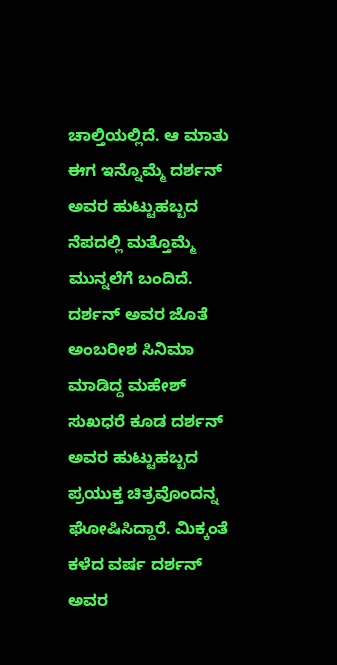ಚಾಲ್ತಿಯಲ್ಲಿದೆ. ಆ ಮಾತು ಈಗ ಇನ್ನೊಮ್ಮೆ ದರ್ಶನ್ ಅವರ ಹುಟ್ಟುಹಬ್ಬದ ನೆಪದಲ್ಲಿ ಮತ್ತೊಮ್ಮೆ ಮುನ್ನಲೆಗೆ ಬಂದಿದೆ.
ದರ್ಶನ್ ಅವರ ಜೊತೆ ಅಂಬರೀಶ ಸಿನಿಮಾ ಮಾಡಿದ್ದ ಮಹೇಶ್ ಸುಖಧರೆ ಕೂಡ ದರ್ಶನ್ ಅವರ ಹುಟ್ಟುಹಬ್ಬದ ಪ್ರಯುಕ್ತ ಚಿತ್ರವೊಂದನ್ನ ಘೋಷಿಸಿದ್ದಾರೆ. ಮಿಕ್ಕಂತೆ ಕಳೆದ ವರ್ಷ ದರ್ಶನ್ ಅವರ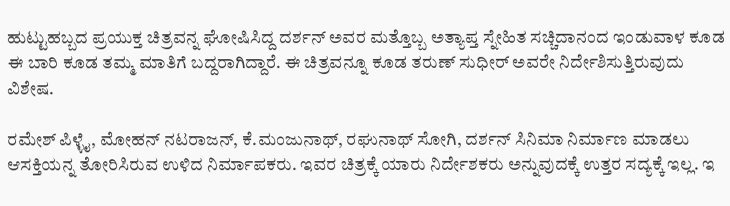ಹುಟ್ಟುಹಬ್ಬದ ಪ್ರಯುಕ್ತ ಚಿತ್ರವನ್ನ ಘೋಷಿಸಿದ್ದ ದರ್ಶನ್ ಅವರ ಮತ್ತೊಬ್ಬ ಅತ್ಯಾಪ್ತ ಸ್ನೇಹಿತ ಸಚ್ಚಿದಾನಂದ ಇಂಡುವಾಳ ಕೂಡ ಈ ಬಾರಿ ಕೂಡ ತಮ್ಮ ಮಾತಿಗೆ ಬದ್ದರಾಗಿದ್ದಾರೆ. ಈ ಚಿತ್ರವನ್ನೂ ಕೂಡ ತರುಣ್ ಸುಧೀರ್ ಅವರೇ ನಿರ್ದೇಶಿಸುತ್ತಿರುವುದು ವಿಶೇಷ.

ರಮೇಶ್ ಪಿಳ್ಳೈ, ಮೋಹನ್ ನಟರಾಜನ್, ಕೆ.ಮಂಜುನಾಥ್, ರಘುನಾಥ್ ಸೋಗಿ, ದರ್ಶನ್ ಸಿನಿಮಾ ನಿರ್ಮಾಣ ಮಾಡಲು ಆಸಕ್ತಿಯನ್ನ ತೋರಿಸಿರುವ ಉಳಿದ ನಿರ್ಮಾಪಕರು. ಇವರ ಚಿತ್ರಕ್ಕೆ ಯಾರು ನಿರ್ದೇಶಕರು ಅನ್ನುವುದಕ್ಕೆ ಉತ್ತರ ಸದ್ಯಕ್ಕೆ ಇಲ್ಲ. ಇ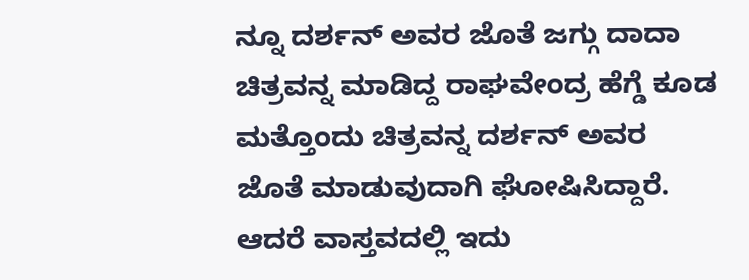ನ್ನೂ ದರ್ಶನ್ ಅವರ ಜೊತೆ ಜಗ್ಗು ದಾದಾ ಚಿತ್ರವನ್ನ ಮಾಡಿದ್ದ ರಾಘವೇಂದ್ರ ಹೆಗ್ಡೆ ಕೂಡ ಮತ್ತೊಂದು ಚಿತ್ರವನ್ನ ದರ್ಶನ್ ಅವರ ಜೊತೆ ಮಾಡುವುದಾಗಿ ಘೋಷಿಸಿದ್ದಾರೆ. ಆದರೆ ವಾಸ್ತವದಲ್ಲಿ ಇದು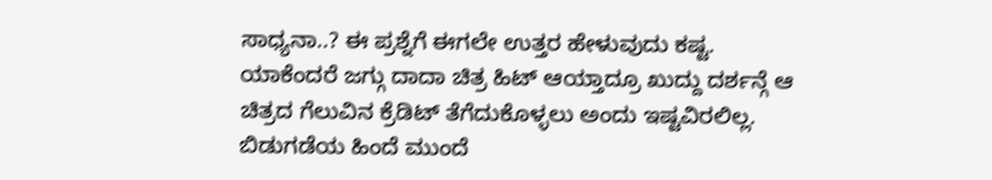ಸಾಧ್ಯನಾ..? ಈ ಪ್ರಶ್ನೆಗೆ ಈಗಲೇ ಉತ್ತರ ಹೇಳುವುದು ಕಷ್ಟ.
ಯಾಕೆಂದರೆ ಜಗ್ಗು ದಾದಾ ಚಿತ್ರ ಹಿಟ್ ಆಯ್ತಾದ್ರೂ ಖುದ್ದು ದರ್ಶನ್ಗೆ ಆ ಚಿತ್ರದ ಗೆಲುವಿನ ಕ್ರೆಡಿಟ್ ತೆಗೆದುಕೊಳ್ಳಲು ಅಂದು ಇಷ್ಟವಿರಲಿಲ್ಲ. ಬಿಡುಗಡೆಯ ಹಿಂದೆ ಮುಂದೆ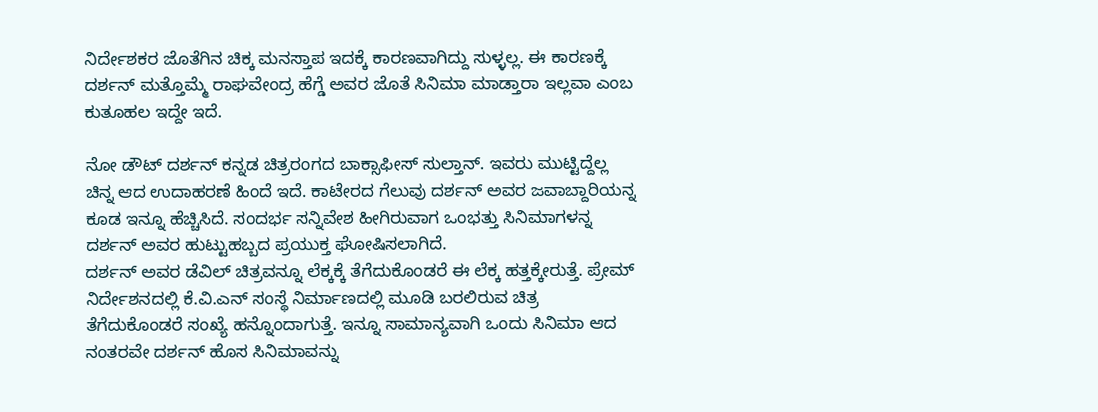ನಿರ್ದೇಶಕರ ಜೊತೆಗಿನ ಚಿಕ್ಕ ಮನಸ್ತಾಪ ಇದಕ್ಕೆ ಕಾರಣವಾಗಿದ್ದು ಸುಳ್ಳಲ್ಲ. ಈ ಕಾರಣಕ್ಕೆ ದರ್ಶನ್ ಮತ್ತೊಮ್ಮೆ ರಾಘವೇಂದ್ರ ಹೆಗ್ಡೆ ಅವರ ಜೊತೆ ಸಿನಿಮಾ ಮಾಡ್ತಾರಾ ಇಲ್ಲವಾ ಎಂಬ ಕುತೂಹಲ ಇದ್ದೇ ಇದೆ.

ನೋ ಡೌಟ್ ದರ್ಶನ್ ಕನ್ನಡ ಚಿತ್ರರಂಗದ ಬಾಕ್ಸಾಫೀಸ್ ಸುಲ್ತಾನ್. ಇವರು ಮುಟ್ಟಿದ್ದೆಲ್ಲ ಚಿನ್ನ ಆದ ಉದಾಹರಣೆ ಹಿಂದೆ ಇದೆ. ಕಾಟೇರದ ಗೆಲುವು ದರ್ಶನ್ ಅವರ ಜವಾಬ್ದಾರಿಯನ್ನ ಕೂಡ ಇನ್ನೂ ಹೆಚ್ಚಿಸಿದೆ. ಸಂದರ್ಭ ಸನ್ನಿವೇಶ ಹೀಗಿರುವಾಗ ಒಂಭತ್ತು ಸಿನಿಮಾಗಳನ್ನ ದರ್ಶನ್ ಅವರ ಹುಟ್ಟುಹಬ್ಬದ ಪ್ರಯುಕ್ತ ಘೋಷಿಸಲಾಗಿದೆ.
ದರ್ಶನ್ ಅವರ ಡೆವಿಲ್ ಚಿತ್ರವನ್ನೂ ಲೆಕ್ಕಕ್ಕೆ ತೆಗೆದುಕೊಂಡರೆ ಈ ಲೆಕ್ಕ ಹತ್ತಕ್ಕೇರುತ್ತೆ. ಪ್ರೇಮ್ ನಿರ್ದೇಶನದಲ್ಲಿ ಕೆ.ವಿ.ಎನ್ ಸಂಸ್ಥೆ ನಿರ್ಮಾಣದಲ್ಲಿ ಮೂಡಿ ಬರಲಿರುವ ಚಿತ್ರ ತೆಗೆದುಕೊಂಡರೆ ಸಂಖ್ಯೆ ಹನ್ನೊಂದಾಗುತ್ತೆ. ಇನ್ನೂ ಸಾಮಾನ್ಯವಾಗಿ ಒಂದು ಸಿನಿಮಾ ಆದ ನಂತರವೇ ದರ್ಶನ್ ಹೊಸ ಸಿನಿಮಾವನ್ನು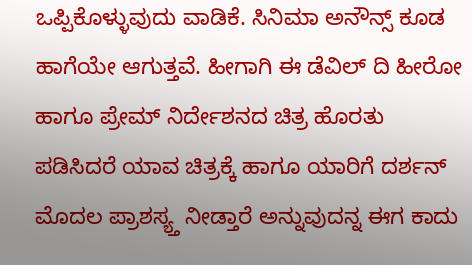ಒಪ್ಪಿಕೊಳ್ಳುವುದು ವಾಡಿಕೆ. ಸಿನಿಮಾ ಅನೌನ್ಸ್ ಕೂಡ ಹಾಗೆಯೇ ಆಗುತ್ತವೆ. ಹೀಗಾಗಿ ಈ ಡೆವಿಲ್ ದಿ ಹೀರೋ ಹಾಗೂ ಪ್ರೇಮ್ ನಿರ್ದೇಶನದ ಚಿತ್ರ ಹೊರತು ಪಡಿಸಿದರೆ ಯಾವ ಚಿತ್ರಕ್ಕೆ ಹಾಗೂ ಯಾರಿಗೆ ದರ್ಶನ್ ಮೊದಲ ಪ್ರಾಶಸ್ಯ್ತ ನೀಡ್ತಾರೆ ಅನ್ನುವುದನ್ನ ಈಗ ಕಾದು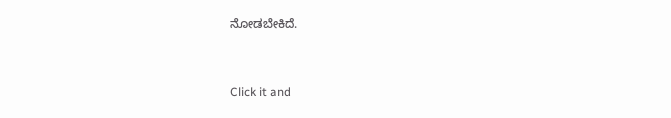ನೋಡಬೇಕಿದೆ.


Click it and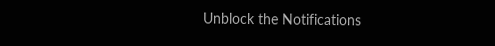Unblock the Notifications